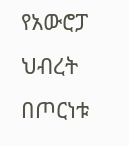የአውሮፓ ህብረት በጦርነቱ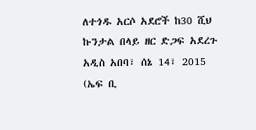ለተጎዱ አርሶ አደሮች ከ30 ሺህ ኩንታል በላይ ዘር ድጋፍ አደረጉ
አዲስ አበባ፣ ሰኔ 14፣ 2015 (ኤፍ ቢ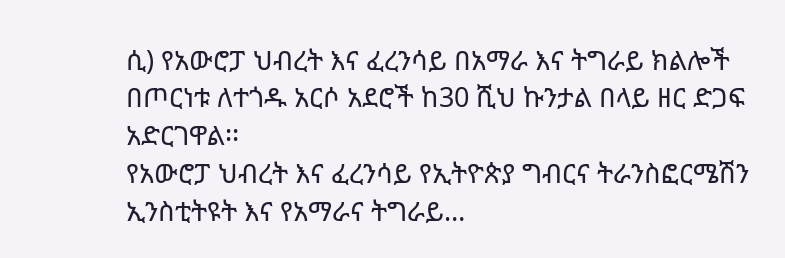ሲ) የአውሮፓ ህብረት እና ፈረንሳይ በአማራ እና ትግራይ ክልሎች በጦርነቱ ለተጎዱ አርሶ አደሮች ከ30 ሺህ ኩንታል በላይ ዘር ድጋፍ አድርገዋል፡፡
የአውሮፓ ህብረት እና ፈረንሳይ የኢትዮጵያ ግብርና ትራንስፎርሜሽን ኢንስቲትዩት እና የአማራና ትግራይ…